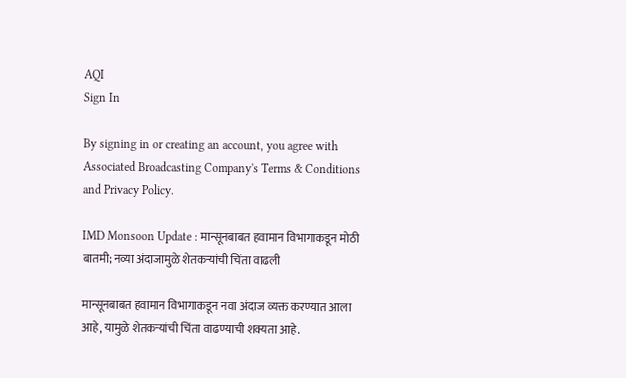AQI
Sign In

By signing in or creating an account, you agree with Associated Broadcasting Company's Terms & Conditions and Privacy Policy.

IMD Monsoon Update : मान्सूनबाबत हवामान विभागाकडून मोठी बातमी; नव्या अंदाजामुळे शेतकऱ्यांची चिंता वाढली

मान्सूनबाबत हवामान विभागाकडून नवा अंदाज व्यक्त करण्यात आला आहे, यामुळे शेतकऱ्यांची चिंता वाढण्याची शक्यता आहे.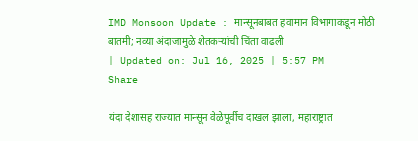IMD Monsoon Update : मान्सूनबाबत हवामान विभागाकडून मोठी बातमी; नव्या अंदाजामुळे शेतकऱ्यांची चिंता वाढली
| Updated on: Jul 16, 2025 | 5:57 PM
Share

यंदा देशासह राज्यात मान्सून वेळेपूर्वीच दाखल झाला, महाराष्ट्रात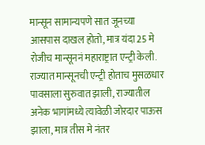मान्सून सामान्यपणे सात जूनच्या आसपास दाखल होतो, मात्र यंदा 25 मे रोजीच मान्सूननं महाराष्ट्रात एन्ट्री केली. राज्यात मान्सूनची एन्ट्री होताच मुसळधार पावसाला सुरुवात झाली, राज्यातील अनेक भागांमध्ये त्यावेळी जोरदार पाऊस झाला, मात्र तीस मे नंतर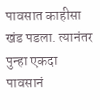पावसात काहीसा खंड पडला. त्यानंतर पुन्हा एकदा पावसानं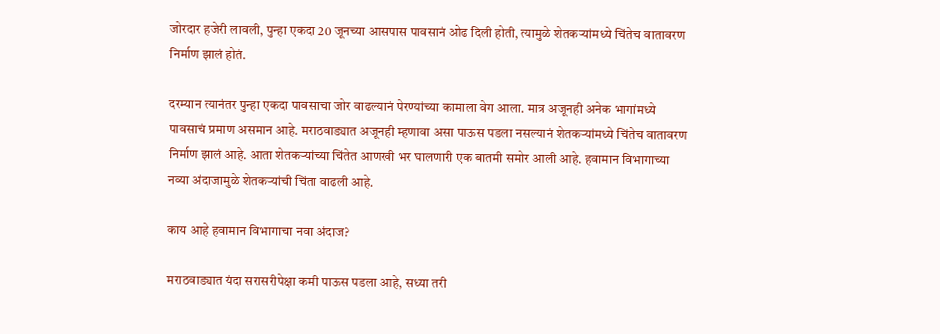जोरदार हजेरी लावली, पुन्हा एकदा 20 जूनच्या आसपास पावसानं ओढ दिली होती, त्यामुळे शेतकऱ्यांमध्ये चिंतेच वातावरण निर्माण झालं होतं.

दरम्यान त्यानंतर पुन्हा एकदा पावसाचा जोर वाढल्यानं पेरण्यांच्या कामाला वेग आला. मात्र अजूनही अनेक भागांमध्ये पावसाचं प्रमाण असमान आहे. मराठवाड्यात अजूनही म्हणावा असा पाऊस पडला नसल्यानं शेतकऱ्यांमध्ये चिंतेच वातावरण निर्माण झालं आहे. आता शेतकऱ्यांच्या चिंतेत आणखी भर घालणारी एक बातमी समोर आली आहे. हवामान विभागाच्या नव्या अंदाजामुळे शेतकऱ्यांची चिंता वाढली आहे.

काय आहे हवामान विभागाचा नवा अंदाज?

मराठवाड्यात यंदा सरासरीपेक्षा कमी पाऊस पडला आहे, सध्या तरी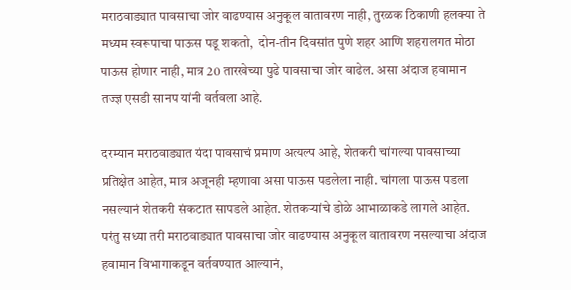मराठवाड्यात पावसाचा जोर वाढण्यास अनुकूल वातावरण नाही, तुरळक ठिकाणी हलक्या ते मध्यम स्वरूपाचा पाऊस पडू शकतो,  दोन-तीन दिवसांत पुणे शहर आणि शहरालगत मोठा पाऊस होणार नाही, मात्र 20 तारखेच्या पुढे पावसाचा जोर वाढेल. असा अंदाज हवामान तज्ज्ञ एसडी सानप यांनी वर्तवला आहे.

दरम्यान मराठवाड्यात यंदा पावसाचं प्रमाण अत्यल्प आहे, शेतकरी चांगल्या पावसाच्या प्रतिक्षेत आहेत, मात्र अजूनही म्हणावा असा पाऊस पडलेला नाही. चांगला पाऊस पडला नसल्यानं शेतकरी संकटात सापडले आहेत. शेतकऱ्यांचे डोळे आभाळाकडे लागले आहेत. परंतु सध्या तरी मराठवाड्यात पावसाचा जोर वाढण्यास अनुकूल वातावरण नसल्याचा अंदाज हवामान विभागाकडून वर्तवण्यात आल्यानं,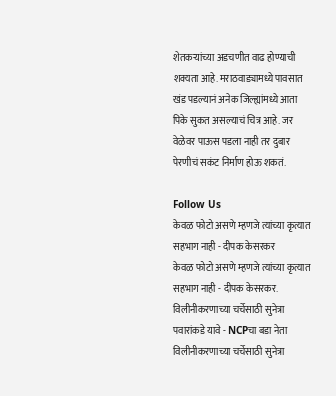शेतकऱ्यांच्या अडचणीत वाढ होण्याची शक्यता आहे. मराठवाड्यामध्ये पावसात खंड पडल्यानं अनेक जिल्ह्यांमध्ये आता पिके सुकत असल्याचं चित्र आहे. जर वेळेवर पाऊस पडला नाही तर दुबार पेरणीचं सकंट निर्माण होऊ शकतं.

Follow Us
केवळ फोटो असणे म्हणजे त्यांच्या कृत्यात सहभाग नाही - दीपक केसरकर
केवळ फोटो असणे म्हणजे त्यांच्या कृत्यात सहभाग नाही - दीपक केसरकर.
विलीनीकरणाच्या चर्चेसाठी सुनेत्रा पवारांकडे यावे - NCPचा बडा नेता
विलीनीकरणाच्या चर्चेसाठी सुनेत्रा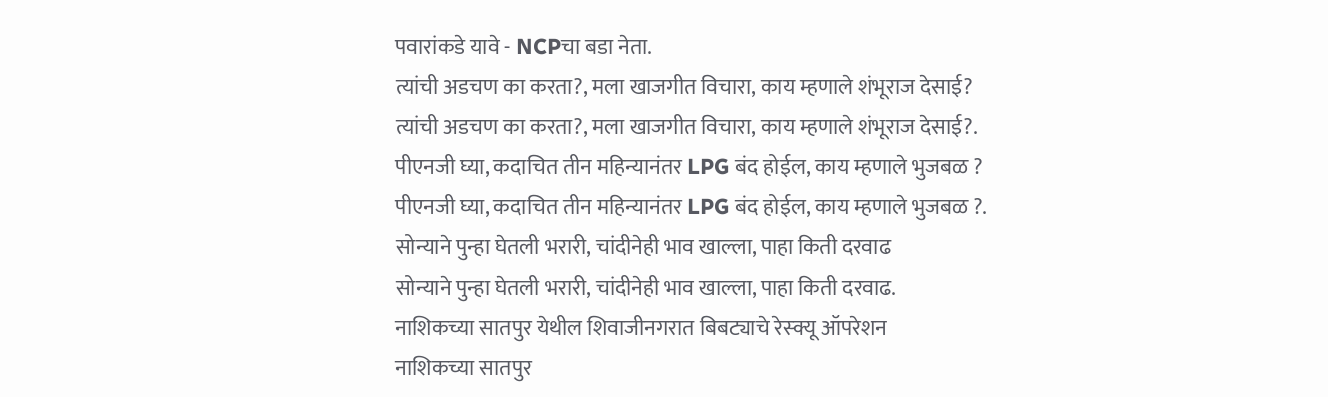पवारांकडे यावे - NCPचा बडा नेता.
त्यांची अडचण का करता?, मला खाजगीत विचारा, काय म्हणाले शंभूराज देसाई?
त्यांची अडचण का करता?, मला खाजगीत विचारा, काय म्हणाले शंभूराज देसाई?.
पीएनजी घ्या, कदाचित तीन महिन्यानंतर LPG बंद होईल, काय म्हणाले भुजबळ ?
पीएनजी घ्या, कदाचित तीन महिन्यानंतर LPG बंद होईल, काय म्हणाले भुजबळ ?.
सोन्याने पुन्हा घेतली भरारी, चांदीनेही भाव खाल्ला, पाहा किती दरवाढ
सोन्याने पुन्हा घेतली भरारी, चांदीनेही भाव खाल्ला, पाहा किती दरवाढ.
नाशिकच्या सातपुर येथील शिवाजीनगरात बिबट्याचे रेस्क्यू ऑपरेशन
नाशिकच्या सातपुर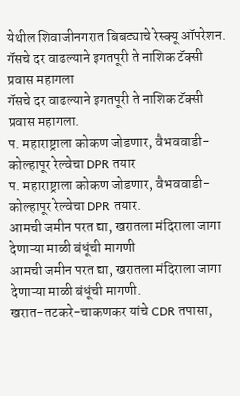येथील शिवाजीनगरात बिबट्याचे रेस्क्यू ऑपरेशन.
गॅसचे दर वाढल्याने इगतपूरी ते नाशिक टॅक्सी प्रवास महागला
गॅसचे दर वाढल्याने इगतपूरी ते नाशिक टॅक्सी प्रवास महागला.
प. महाराष्ट्राला कोकण जोडणार, वैभववाडी-कोल्हापूर रेल्वेचा DPR तयार
प. महाराष्ट्राला कोकण जोडणार, वैभववाडी-कोल्हापूर रेल्वेचा DPR तयार.
आमची जमीन परत द्या, खरातला मंदिराला जागा देणाऱ्या माळी बंधूंची मागणी
आमची जमीन परत द्या, खरातला मंदिराला जागा देणाऱ्या माळी बंधूंची मागणी.
खरात-तटकरे-चाकणकर यांचे CDR तपासा,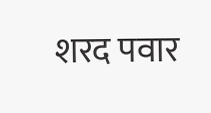शरद पवार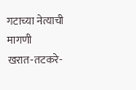गटाच्या नेत्याची मागणी
खरात-तटकरे-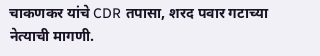चाकणकर यांचे CDR तपासा, शरद पवार गटाच्या नेत्याची मागणी.